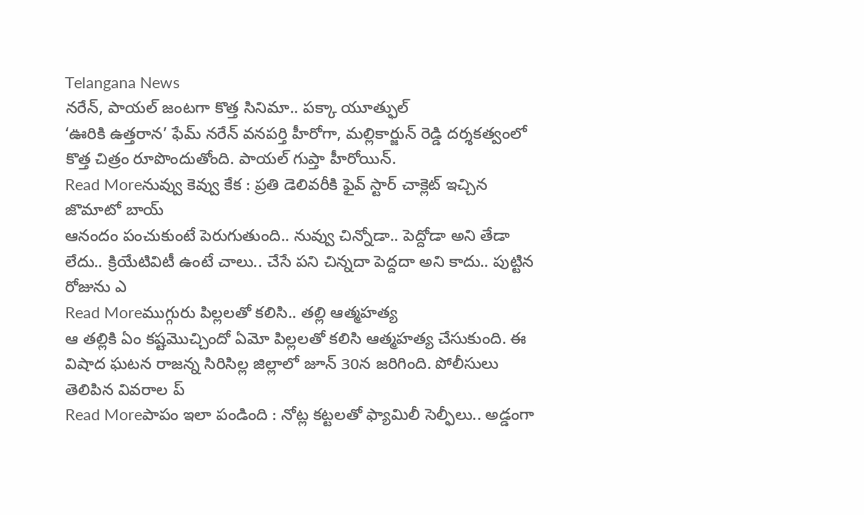Telangana News
నరేన్, పాయల్ జంటగా కొత్త సినిమా.. పక్కా యూత్ఫుల్
‘ఊరికి ఉత్తరాన’ ఫేమ్ నరేన్ వనపర్తి హీరోగా, మల్లికార్జున్ రెడ్డి దర్శకత్వంలో కొత్త చిత్రం రూపొందుతోంది. పాయల్ గుప్తా హీరోయిన్.
Read Moreనువ్వు కెవ్వు కేక : ప్రతి డెలివరీకి ఫైవ్ స్టార్ చాక్లెట్ ఇచ్చిన జొమాటో బాయ్
ఆనందం పంచుకుంటే పెరుగుతుంది.. నువ్వు చిన్నోడా.. పెద్దోడా అని తేడా లేదు.. క్రియేటివిటీ ఉంటే చాలు.. చేసే పని చిన్నదా పెద్దదా అని కాదు.. పుట్టిన రోజును ఎ
Read Moreముగ్గురు పిల్లలతో కలిసి.. తల్లి ఆత్మహత్య
ఆ తల్లికి ఏం కష్టమొచ్చిందో ఏమో పిల్లలతో కలిసి ఆత్మహత్య చేసుకుంది. ఈ విషాద ఘటన రాజన్న సిరిసిల్ల జిల్లాలో జూన్ 30న జరిగింది. పోలీసులు తెలిపిన వివరాల ప్
Read Moreపాపం ఇలా పండింది : నోట్ల కట్టలతో ఫ్యామిలీ సెల్ఫీలు.. అడ్డంగా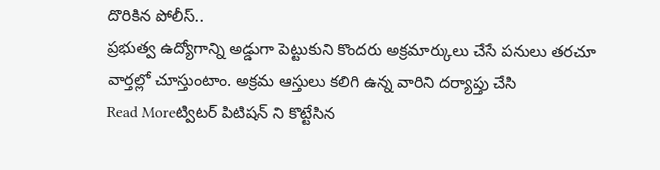దొరికిన పోలీస్..
ప్రభుత్వ ఉద్యోగాన్ని అడ్డుగా పెట్టుకుని కొందరు అక్రమార్కులు చేసే పనులు తరచూ వార్తల్లో చూస్తుంటాం. అక్రమ ఆస్తులు కలిగి ఉన్న వారిని దర్యాప్తు చేసి
Read Moreట్విటర్ పిటిషన్ ని కొట్టేసిన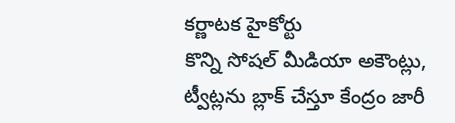కర్ణాటక హైకోర్టు
కొన్ని సోషల్ మీడియా అకౌంట్లు, ట్వీట్లను బ్లాక్ చేస్తూ కేంద్రం జారీ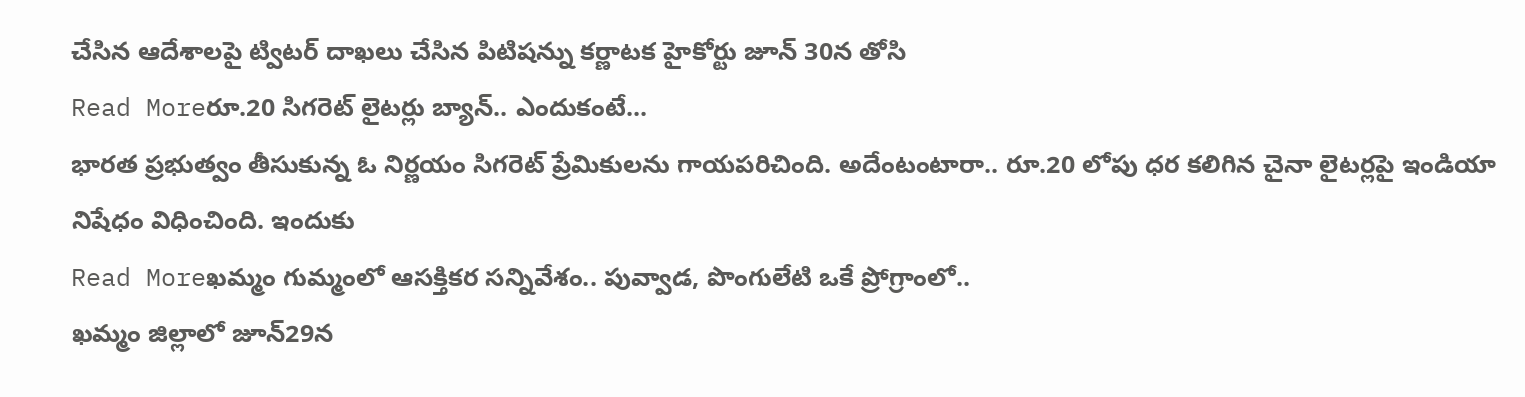చేసిన ఆదేశాలపై ట్విటర్ దాఖలు చేసిన పిటిషన్ను కర్ణాటక హైకోర్టు జూన్ 30న తోసి
Read Moreరూ.20 సిగరెట్ లైటర్లు బ్యాన్.. ఎందుకంటే...
భారత ప్రభుత్వం తీసుకున్న ఓ నిర్ణయం సిగరెట్ ప్రేమికులను గాయపరిచింది. అదేంటంటారా.. రూ.20 లోపు ధర కలిగిన చైనా లైటర్లపై ఇండియా నిషేధం విధించింది. ఇందుకు
Read Moreఖమ్మం గుమ్మంలో ఆసక్తికర సన్నివేశం.. పువ్వాడ, పొంగులేటి ఒకే ప్రోగ్రాంలో..
ఖమ్మం జిల్లాలో జూన్29న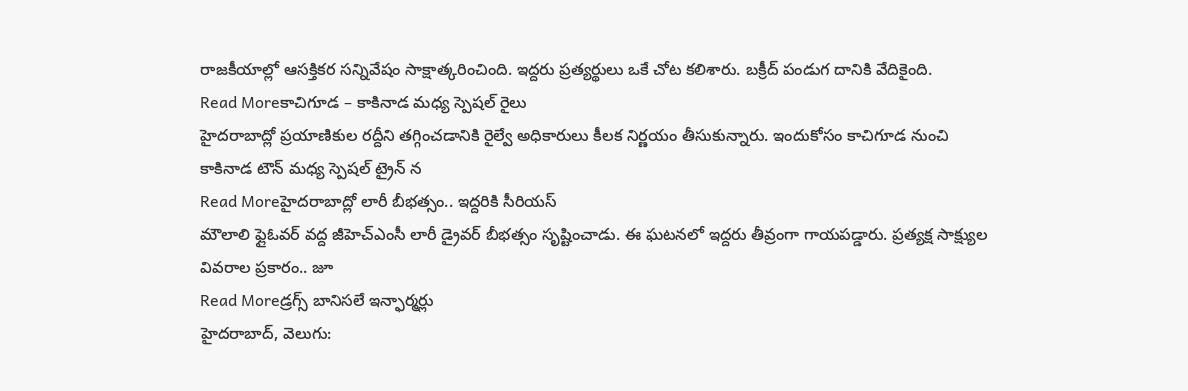రాజకీయాల్లో ఆసక్తికర సన్నివేషం సాక్షాత్కరించింది. ఇద్దరు ప్రత్యర్థులు ఒకే చోట కలిశారు. బక్రీద్ పండుగ దానికి వేదికైంది.
Read Moreకాచిగూడ – కాకినాడ మధ్య స్పెషల్ రైలు
హైదరాబాద్లో ప్రయాణికుల రద్దీని తగ్గించడానికి రైల్వే అధికారులు కీలక నిర్ణయం తీసుకున్నారు. ఇందుకోసం కాచిగూడ నుంచి కాకినాడ టౌన్ మధ్య స్పెషల్ ట్రైన్ న
Read Moreహైదరాబాద్లో లారీ బీభత్సం.. ఇద్దరికి సీరియస్
మౌలాలి ఫ్లైఓవర్ వద్ద జీహెచ్ఎంసీ లారీ డ్రైవర్ బీభత్సం సృష్టించాడు. ఈ ఘటనలో ఇద్దరు తీవ్రంగా గాయపడ్డారు. ప్రత్యక్ష సాక్ష్యుల వివరాల ప్రకారం.. జూ
Read Moreడ్రగ్స్ బానిసలే ఇన్ఫార్మర్లు
హైదరాబాద్, వెలుగు: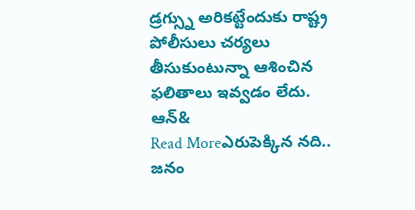డ్రగ్స్ను అరికట్టేందుకు రాష్ట్ర పోలీసులు చర్యలు తీసుకుంటున్నా ఆశించిన ఫలితాలు ఇవ్వడం లేదు. ఆన్&
Read Moreఎరుపెక్కిన నది.. జనం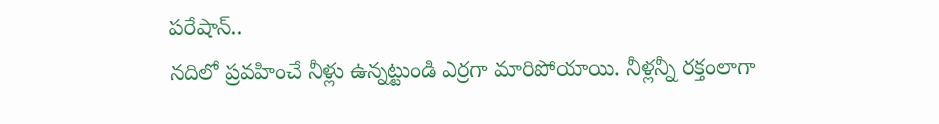పరేషాన్..
నదిలో ప్రవహించే నీళ్లు ఉన్నట్టుండి ఎర్రగా మారిపోయాయి. నీళ్లన్నీ రక్తంలాగా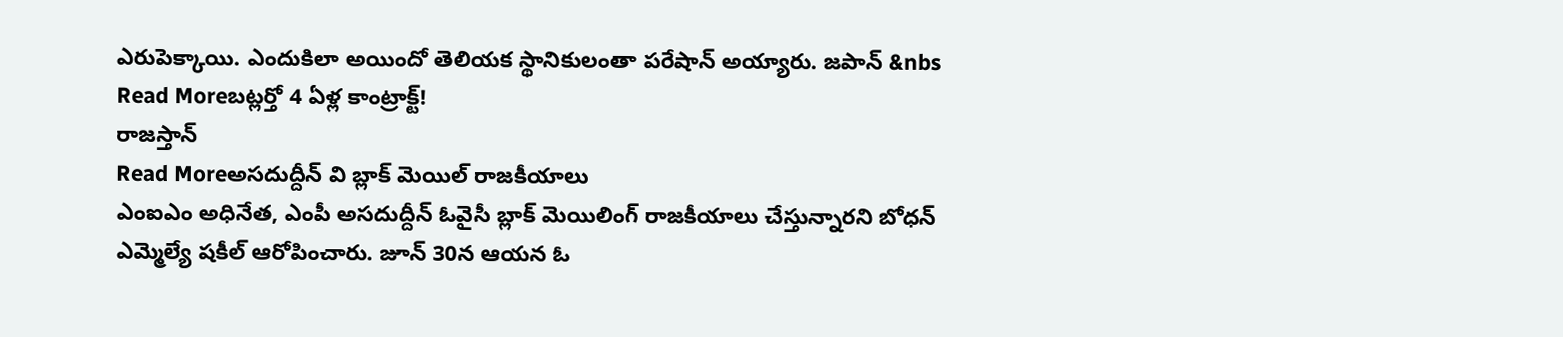ఎరుపెక్కాయి. ఎందుకిలా అయిందో తెలియక స్థానికులంతా పరేషాన్ అయ్యారు. జపాన్ &nbs
Read Moreబట్లర్తో 4 ఏళ్ల కాంట్రాక్ట్!
రాజస్తాన్
Read Moreఅసదుద్దీన్ వి బ్లాక్ మెయిల్ రాజకీయాలు
ఎంఐఎం అధినేత, ఎంపీ అసదుద్దీన్ ఓవైసీ బ్లాక్ మెయిలింగ్ రాజకీయాలు చేస్తున్నారని బోధన్ ఎమ్మెల్యే షకీల్ ఆరోపించారు. జూన్ 30న ఆయన ఓ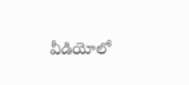వీడియోలో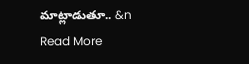మాట్లాడుతూ.. &n
Read More